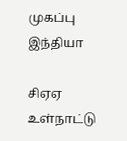முகப்பு
இந்தியா

சிஏஏ உள்நாட்டு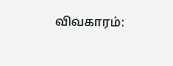விவகாரம்: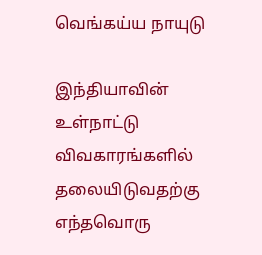வெங்கய்ய நாயுடு

இந்தியாவின் உள்நாட்டு விவகாரங்களில் தலையிடுவதற்கு எந்தவொரு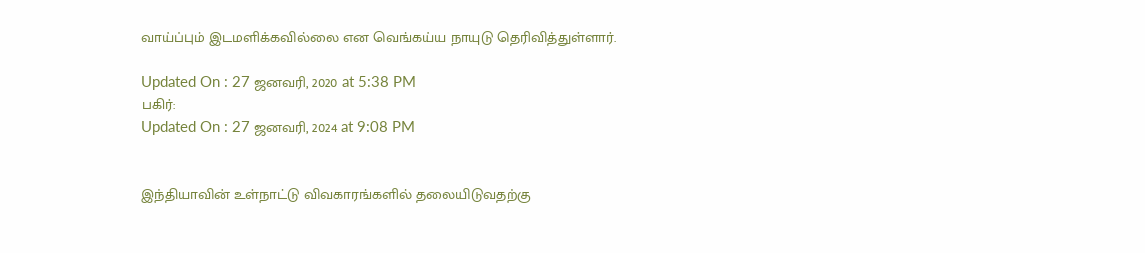வாய்ப்பும் இடமளிக்கவில்லை என வெங்கய்ய நாயுடு தெரிவித்துள்ளார்.

Updated On : 27 ஜனவரி, 2020 at 5:38 PM
பகிர்:
Updated On : 27 ஜனவரி, 2024 at 9:08 PM


இந்தியாவின் உள்நாட்டு விவகாரங்களில் தலையிடுவதற்கு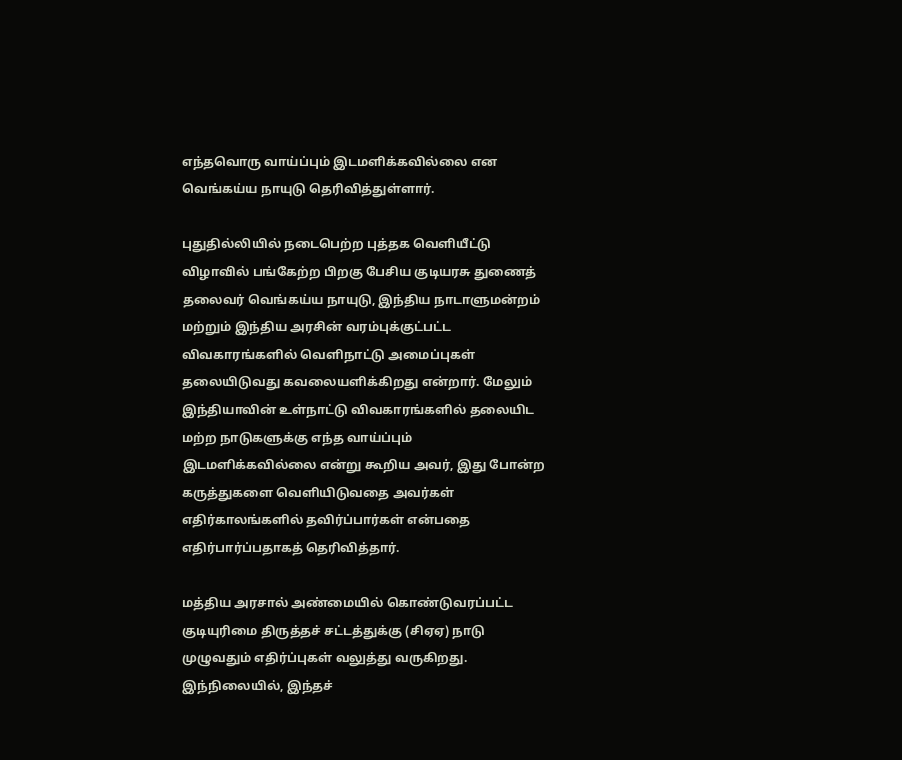எந்தவொரு வாய்ப்பும் இடமளிக்கவில்லை என வெங்கய்ய நாயுடு தெரிவித்துள்ளார்.

புதுதில்லியில் நடைபெற்ற புத்தக வெளியீட்டு விழாவில் பங்கேற்ற பிறகு பேசிய குடியரசு துணைத் தலைவர் வெங்கய்ய நாயுடு, இந்திய நாடாளுமன்றம் மற்றும் இந்திய அரசின் வரம்புக்குட்பட்ட விவகாரங்களில் வெளிநாட்டு அமைப்புகள் தலையிடுவது கவலையளிக்கிறது என்றார். மேலும் இந்தியாவின் உள்நாட்டு விவகாரங்களில் தலையிட மற்ற நாடுகளுக்கு எந்த வாய்ப்பும் இடமளிக்கவில்லை என்று கூறிய அவர், இது போன்ற கருத்துகளை வெளியிடுவதை அவர்கள் எதிர்காலங்களில் தவிர்ப்பார்கள் என்பதை எதிர்பார்ப்பதாகத் தெரிவித்தார்.

மத்திய அரசால் அண்மையில் கொண்டுவரப்பட்ட குடியுரிமை திருத்தச் சட்டத்துக்கு (சிஏஏ) நாடு முழுவதும் எதிர்ப்புகள் வலுத்து வருகிறது. இந்நிலையில், இந்தச்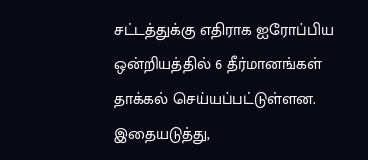சட்டத்துக்கு எதிராக ஐரோப்பிய ஒன்றியத்தில் 6 தீர்மானங்கள் தாக்கல் செய்யப்பட்டுள்ளன. இதையடுத்து,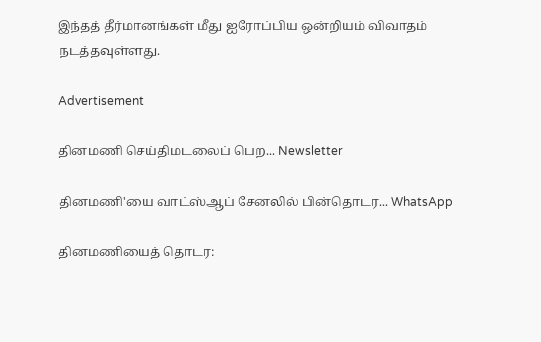இந்தத் தீர்மானங்கள் மீது ஐரோப்பிய ஒன்றியம் விவாதம் நடத்தவுள்ளது.

Advertisement

தினமணி செய்திமடலைப் பெற... Newsletter

தினமணி'யை வாட்ஸ்ஆப் சேனலில் பின்தொடர... WhatsApp

தினமணியைத் தொடர: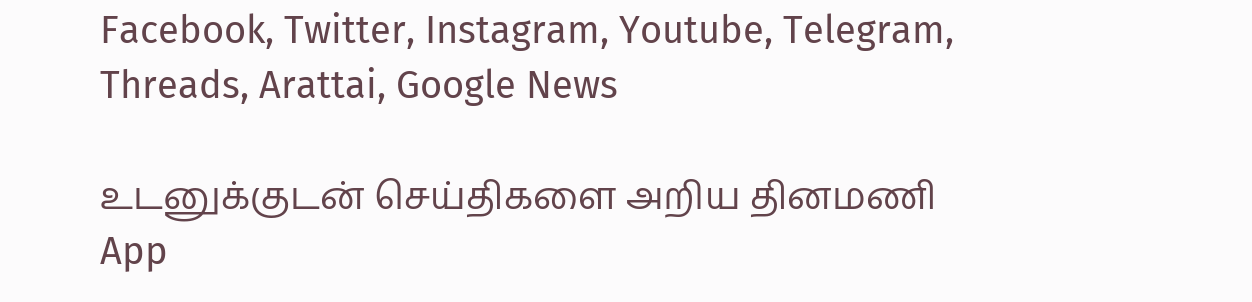Facebook, Twitter, Instagram, Youtube, Telegram, Threads, Arattai, Google News

உடனுக்குடன் செய்திகளை அறிய தினமணி App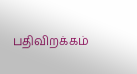பதிவிறக்கம்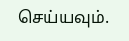செய்யவும்.